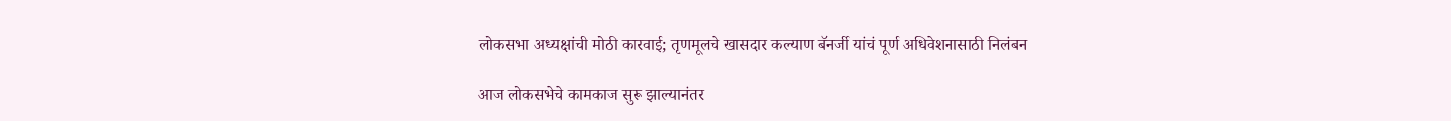लोकसभा अध्यक्षांची मोठी कारवाई; तृणमूलचे खासदार कल्याण बॅनर्जी यांचं पूर्ण अधिवेशनासाठी निलंबन

आज लोकसभेचे कामकाज सुरू झाल्यानंतर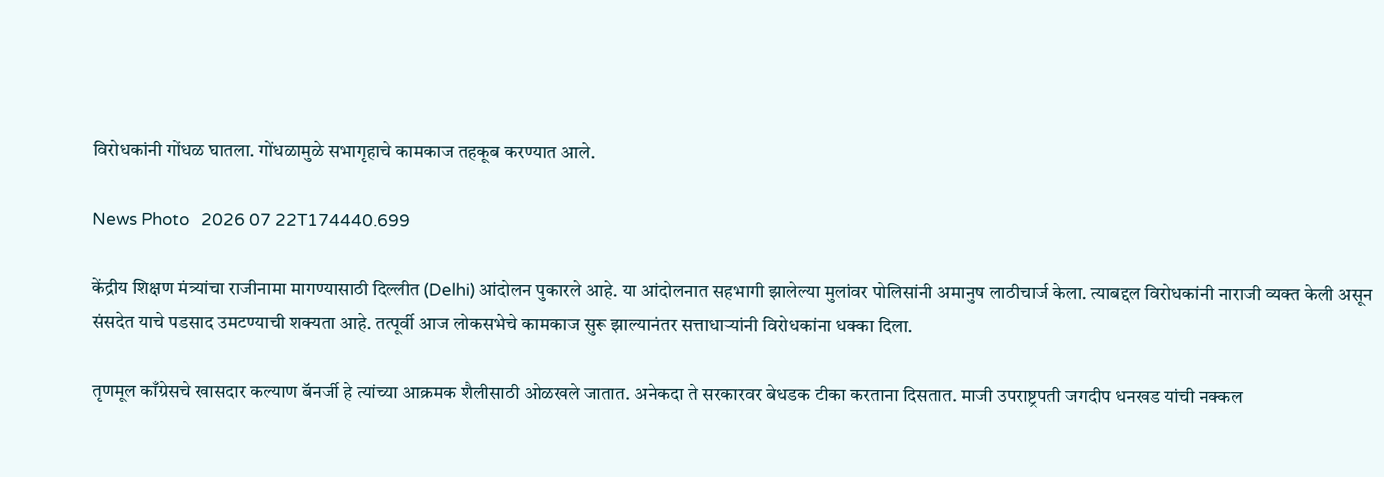विरोधकांनी गोंधळ घातला. गोंधळामुळे सभागृहाचे कामकाज तहकूब करण्यात आले.

News Photo   2026 07 22T174440.699

केंद्रीय शिक्षण मंत्र्यांचा राजीनामा मागण्यासाठी दिल्लीत (Delhi) आंदोलन पुकारले आहे. या आंदोलनात सहभागी झालेल्या मुलांवर पोलिसांनी अमानुष लाठीचार्ज केला. त्याबद्दल विरोधकांनी नाराजी व्यक्त केली असून संसदेत याचे पडसाद उमटण्याची शक्यता आहे. तत्पूर्वी आज लोकसभेचे कामकाज सुरू झाल्यानंतर सत्ताधाऱ्यांनी विरोधकांना धक्का दिला.

तृणमूल काँग्रेसचे खासदार कल्याण बॅनर्जी हे त्यांच्या आक्रमक शैलीसाठी ओळखले जातात. अनेकदा ते सरकारवर बेधडक टीका करताना दिसतात. माजी उपराष्ट्रपती जगदीप धनखड यांची नक्कल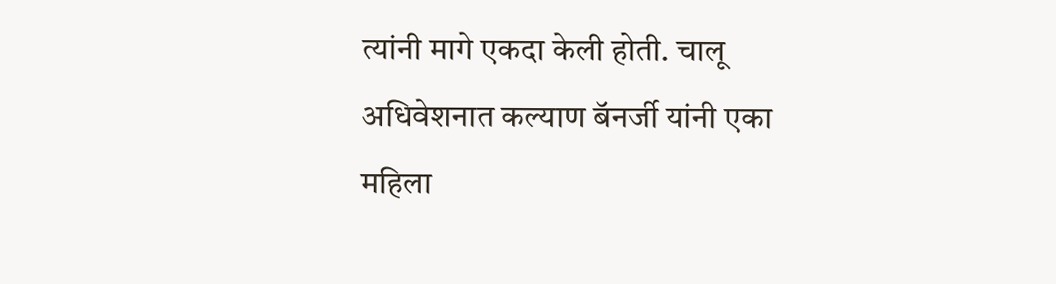त्यांनी मागे एकदा केली होती. चालू अधिवेशनात कल्याण बॅनर्जी यांनी एका महिला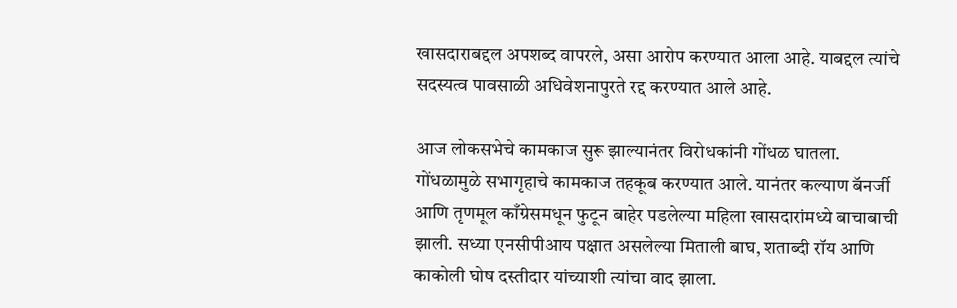खासदाराबद्दल अपशब्द वापरले, असा आरोप करण्यात आला आहे. याबद्दल त्यांचे सदस्यत्व पावसाळी अधिवेशनापुरते रद्द करण्यात आले आहे.

आज लोकसभेचे कामकाज सुरू झाल्यानंतर विरोधकांनी गोंधळ घातला. गोंधळामुळे सभागृहाचे कामकाज तहकूब करण्यात आले. यानंतर कल्याण बॅनर्जी आणि तृणमूल काँग्रेसमधून फुटून बाहेर पडलेल्या महिला खासदारांमध्ये बाचाबाची झाली. सध्या एनसीपीआय पक्षात असलेल्या मिताली बाघ, शताब्दी रॉय आणि काकोली घोष दस्तीदार यांच्याशी त्यांचा वाद झाला.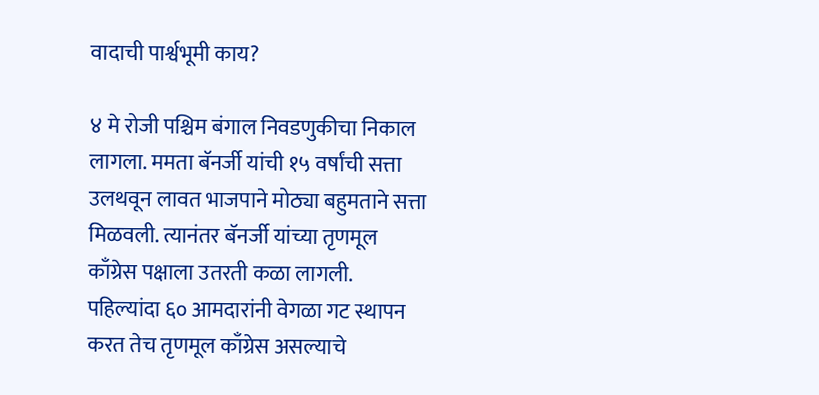वादाची पार्श्वभूमी काय?

४ मे रोजी पश्चिम बंगाल निवडणुकीचा निकाल लागला. ममता बॅनर्जी यांची १५ वर्षांची सत्ता उलथवून लावत भाजपाने मोठ्या बहुमताने सत्ता मिळवली. त्यानंतर बॅनर्जी यांच्या तृणमूल काँग्रेस पक्षाला उतरती कळा लागली. पहिल्यांदा ६० आमदारांनी वेगळा गट स्थापन करत तेच तृणमूल काँग्रेस असल्याचे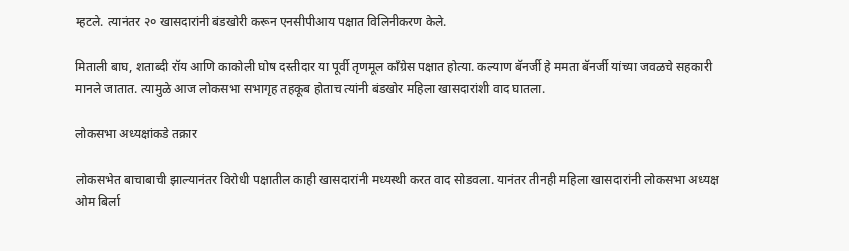म्हटले. त्यानंतर २० खासदारांनी बंडखोरी करून एनसीपीआय पक्षात विलिनीकरण केले.

मिताली बाघ, शताब्दी रॉय आणि काकोली घोष दस्तीदार या पूर्वी तृणमूल काँग्रेस पक्षात होत्या. कल्याण बॅनर्जी हे ममता बॅनर्जी यांच्या जवळचे सहकारी मानले जातात. त्यामुळे आज लोकसभा सभागृह तहकूब होताच त्यांनी बंडखोर महिला खासदारांशी वाद घातला.

लोकसभा अध्यक्षांकडे तक्रार

लोकसभेत बाचाबाची झाल्यानंतर विरोधी पक्षातील काही खासदारांनी मध्यस्थी करत वाद सोडवला. यानंतर तीनही महिला खासदारांनी लोकसभा अध्यक्ष ओम बिर्ला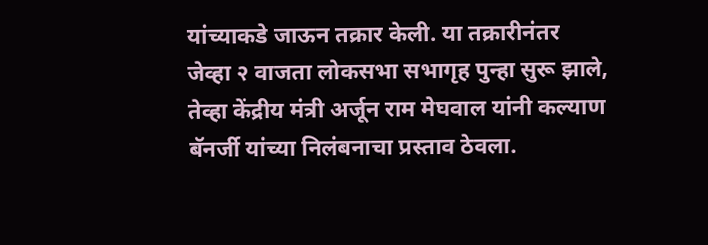यांच्याकडे जाऊन तक्रार केली. या तक्रारीनंतर जेव्हा २ वाजता लोकसभा सभागृह पुन्हा सुरू झाले, तेव्हा केंद्रीय मंत्री अर्जून राम मेघवाल यांनी कल्याण बॅनर्जी यांच्या निलंबनाचा प्रस्ताव ठेवला.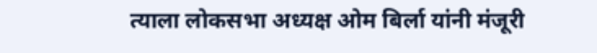त्याला लोकसभा अध्यक्ष ओम बिर्ला यांनी मंजूरी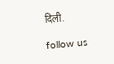दिली.

follow us